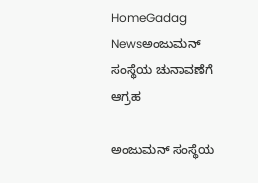HomeGadag Newsಅಂಜುಮನ್ ಸಂಸ್ಥೆಯ ಚುನಾವಣೆಗೆ ಆಗ್ರಹ

ಅಂಜುಮನ್ ಸಂಸ್ಥೆಯ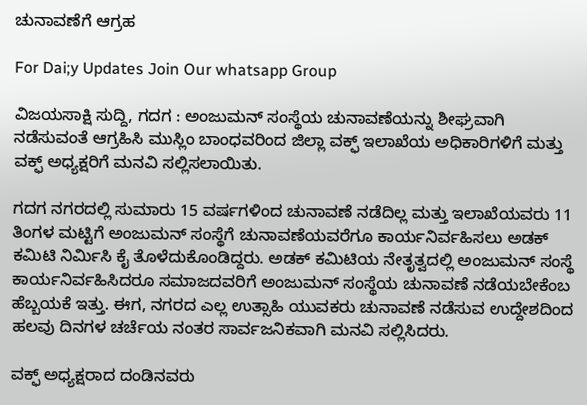ಚುನಾವಣೆಗೆ ಆಗ್ರಹ

For Dai;y Updates Join Our whatsapp Group

ವಿಜಯಸಾಕ್ಷಿ ಸುದ್ದಿ, ಗದಗ : ಅಂಜುಮನ್ ಸಂಸ್ಥೆಯ ಚುನಾವಣೆಯನ್ನು ಶೀಘ್ರವಾಗಿ ನಡೆಸುವಂತೆ ಆಗ್ರಹಿಸಿ ಮುಸ್ಲಿಂ ಬಾಂಧವರಿಂದ ಜಿಲ್ಲಾ ವಕ್ಫ್ ಇಲಾಖೆಯ ಅಧಿಕಾರಿಗಳಿಗೆ ಮತ್ತು ವಕ್ಫ್ ಅಧ್ಯಕ್ಷರಿಗೆ ಮನವಿ ಸಲ್ಲಿಸಲಾಯಿತು.

ಗದಗ ನಗರದಲ್ಲಿ ಸುಮಾರು 15 ವರ್ಷಗಳಿಂದ ಚುನಾವಣೆ ನಡೆದಿಲ್ಲ ಮತ್ತು ಇಲಾಖೆಯವರು 11 ತಿಂಗಳ ಮಟ್ಟಿಗೆ ಅಂಜುಮನ್ ಸಂಸ್ಥೆಗೆ ಚುನಾವಣೆಯವರೆಗೂ ಕಾರ್ಯನಿರ್ವಹಿಸಲು ಅಡಕ್ ಕಮಿಟಿ ನಿರ್ಮಿಸಿ ಕೈ ತೊಳೆದುಕೊಂಡಿದ್ದರು. ಅಡಕ್ ಕಮಿಟಿಯ ನೇತೃತ್ವದಲ್ಲಿ ಅಂಜುಮನ್ ಸಂಸ್ಥೆ ಕಾರ್ಯನಿರ್ವಹಿಸಿದರೂ ಸಮಾಜದವರಿಗೆ ಅಂಜುಮನ್ ಸಂಸ್ಥೆಯ ಚುನಾವಣೆ ನಡೆಯಬೇಕೆಂಬ ಹೆಬ್ಬಯಕೆ ಇತ್ತು. ಈಗ, ನಗರದ ಎಲ್ಲ ಉತ್ಸಾಹಿ ಯುವಕರು ಚುನಾವಣೆ ನಡೆಸುವ ಉದ್ದೇಶದಿಂದ ಹಲವು ದಿನಗಳ ಚರ್ಚೆಯ ನಂತರ ಸಾರ್ವಜನಿಕವಾಗಿ ಮನವಿ ಸಲ್ಲಿಸಿದರು.

ವಕ್ಫ್ ಅಧ್ಯಕ್ಷರಾದ ದಂಡಿನವರು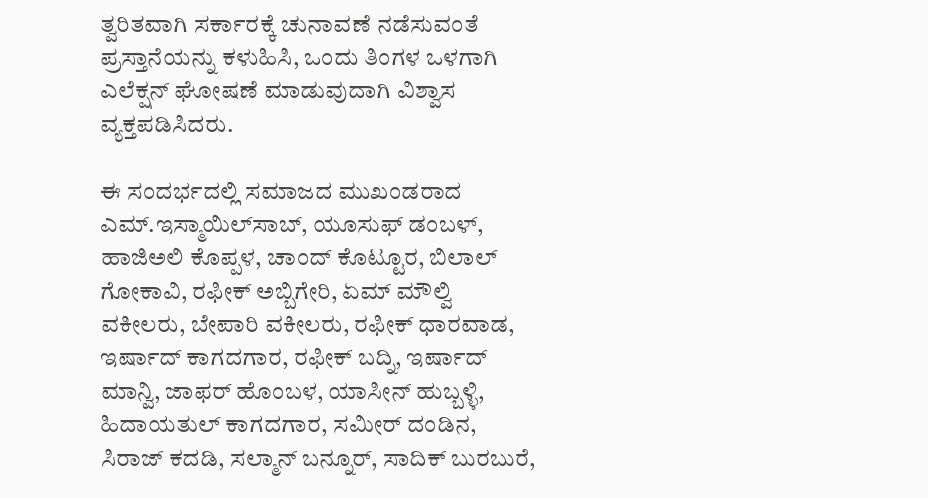ತ್ವರಿತವಾಗಿ ಸರ್ಕಾರಕ್ಕೆ ಚುನಾವಣೆ ನಡೆಸುವಂತೆ ಪ್ರಸ್ತಾನೆಯನ್ನು ಕಳುಹಿಸಿ, ಒಂದು ತಿಂಗಳ ಒಳಗಾಗಿ ಎಲೆಕ್ಷನ್ ಘೋಷಣೆ ಮಾಡುವುದಾಗಿ ವಿಶ್ವಾಸ ವ್ಯಕ್ತಪಡಿಸಿದರು.

ಈ ಸಂದರ್ಭದಲ್ಲಿ ಸಮಾಜದ ಮುಖಂಡರಾದ ಎಮ್.ಇಸ್ಮಾಯಿಲ್‌ಸಾಬ್, ಯೂಸುಫ್ ಡಂಬಳ್, ಹಾಜಿಅಲಿ ಕೊಪ್ಪಳ, ಚಾಂದ್ ಕೊಟ್ಟೂರ, ಬಿಲಾಲ್ ಗೋಕಾವಿ, ರಫೀಕ್ ಅಬ್ಬಿಗೇರಿ, ಏಮ್ ಮೌಲ್ವಿ ವಕೀಲರು, ಬೇಪಾರಿ ವಕೀಲರು, ರಫೀಕ್ ಧಾರವಾಡ, ಇರ್ಷಾದ್ ಕಾಗದಗಾರ, ರಫೀಕ್ ಬದ್ನಿ, ಇರ್ಷಾದ್ ಮಾನ್ವಿ, ಜಾಫರ್ ಹೊಂಬಳ, ಯಾಸೀನ್ ಹುಬ್ಬಳ್ಳಿ, ಹಿದಾಯತುಲ್ ಕಾಗದಗಾರ, ಸಮೀರ್ ದಂಡಿನ, ಸಿರಾಜ್ ಕದಡಿ, ಸಲ್ಮಾನ್ ಬನ್ನೂರ್, ಸಾದಿಕ್ ಬುರಬುರೆ,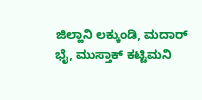ಜಿಲ್ಹಾನಿ ಲಕ್ಕುಂಡಿ, ಮದಾರ್ ಭೈ, ಮುಸ್ತಾಕ್ ಕಟ್ಟಿಮನಿ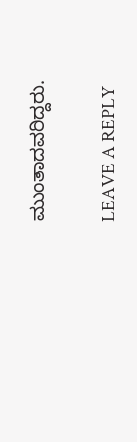ಮುಂತಾದವರಿದ್ದರು.

LEAVE A REPLY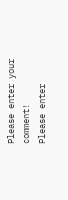Please enter your comment!
Please enter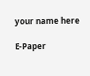your name here

E-Paper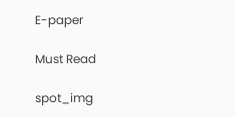E-paper

Must Read

spot_img